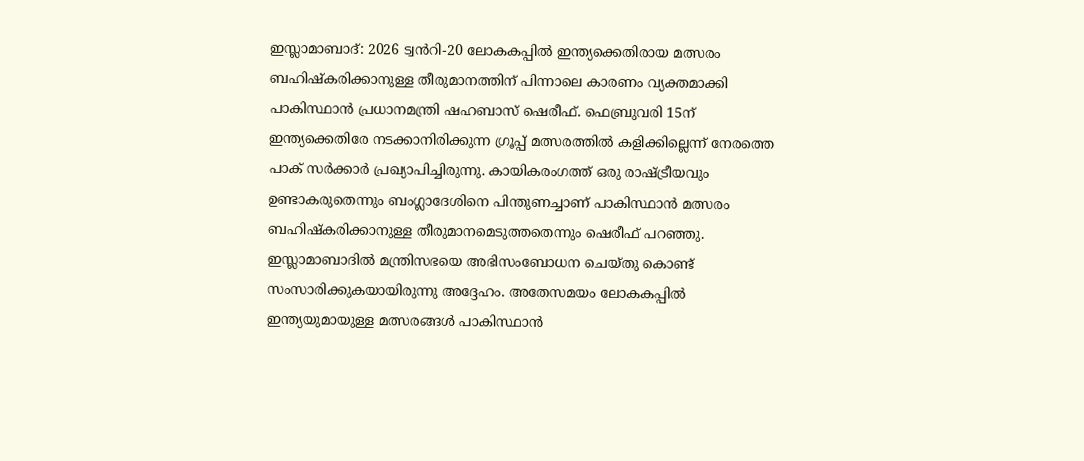ഇസ്ലാമാബാദ്: 2026 ട്വൻറി-20 ലോകകപ്പിൽ ഇന്ത്യക്കെതിരായ മത്സരം ബഹിഷ്കരിക്കാനുള്ള തീരുമാനത്തിന് പിന്നാലെ കാരണം വ്യക്തമാക്കി പാകിസ്ഥാൻ പ്രധാനമന്ത്രി ഷഹബാസ് ഷെരീഫ്. ഫെബ്രുവരി 15ന് ഇന്ത്യക്കെതിരേ നടക്കാനിരിക്കുന്ന ഗ്രൂപ്പ് മത്സരത്തിൽ കളിക്കില്ലെന്ന് നേരത്തെ പാക് സർക്കാർ പ്രഖ്യാപിച്ചിരുന്നു. കായികരംഗത്ത് ഒരു രാഷ്ട്രീയവും ഉണ്ടാകരുതെന്നും ബംഗ്ലാദേശിനെ പിന്തുണച്ചാണ് പാകിസ്ഥാൻ മത്സരം ബഹിഷ്കരിക്കാനുള്ള തീരുമാനമെടുത്തതെന്നും ഷെരീഫ് പറഞ്ഞു.
ഇസ്ലാമാബാദിൽ മന്ത്രിസഭയെ അഭിസംബോധന ചെയ്തു കൊണ്ട് സംസാരിക്കുകയായിരുന്നു അദ്ദേഹം. അതേസമയം ലോകകപ്പിൽ ഇന്ത്യയുമായുള്ള മത്സരങ്ങൾ പാകിസ്ഥാൻ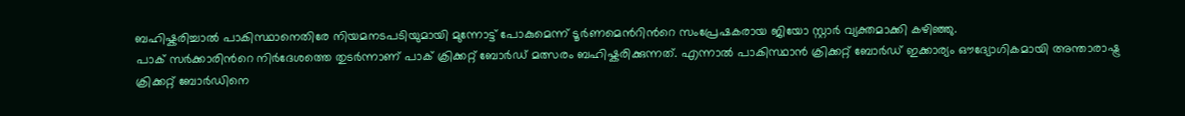ബഹിഷ്കരിച്ചാൽ പാകിസ്ഥാനെതിരേ നിയമനടപടിയുമായി മുന്നോട്ട് പോകുമെന്ന് ടൂർണമെൻറിൻറെ സംപ്രേഷകരായ ജിയോ സ്റ്റാർ വ്യക്തമാക്കി കഴിഞ്ഞു.
പാക് സർക്കാരിൻറെ നിർദേശത്തെ തുടർന്നാണ് പാക് ക്രിക്കറ്റ് ബോർഡ് മത്സരം ബഹിഷ്കരിക്കുന്നത്. എന്നാൽ പാകിസ്ഥാൻ ക്രിക്കറ്റ് ബോർഡ് ഇക്കാര്യം ഔദ്യോഗികമായി അന്താരാഷ്ട്ര ക്രിക്കറ്റ് ബോർഡിനെ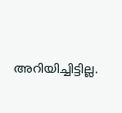അറിയിച്ചിട്ടില്ല.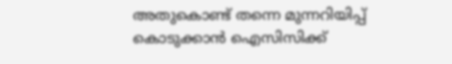അതുകൊണ്ട് തന്നെ മുന്നറിയിപ്പ് കൊടുക്കാൻ ഐസിസിക്ക്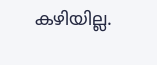കഴിയില്ല.